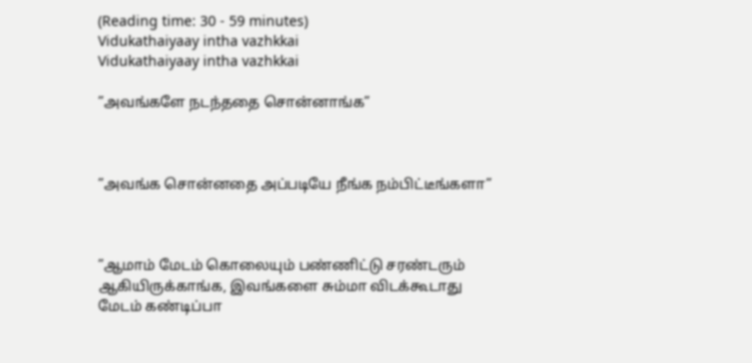(Reading time: 30 - 59 minutes)
Vidukathaiyaay intha vazhkkai
Vidukathaiyaay intha vazhkkai

”அவங்களே நடந்ததை சொன்னாங்க”



”அவங்க சொன்னதை அப்படியே நீங்க நம்பிட்டீங்களா”



”ஆமாம் மேடம் கொலையும் பண்ணிட்டு சரண்டரும் ஆகியிருக்காங்க, இவங்களை சும்மா விடக்கூடாது மேடம் கண்டிப்பா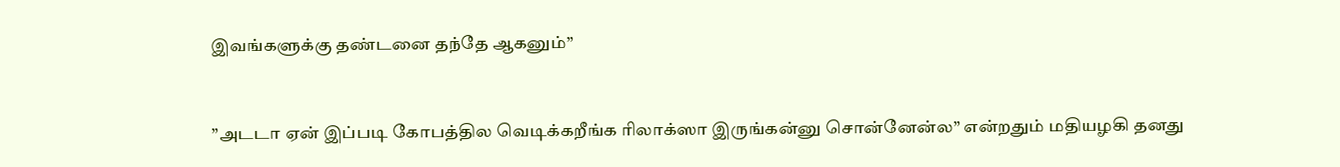இவங்களுக்கு தண்டனை தந்தே ஆகனும்”



”அடடா ஏன் இப்படி கோபத்தில வெடிக்கறீங்க ரிலாக்ஸா இருங்கன்னு சொன்னேன்ல” என்றதும் மதியழகி தனது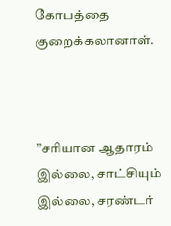கோபத்தை குறைக்கலானாள்.



”சரியான ஆதாரம் இல்லை, சாட்சியும் இல்லை, சரண்டர்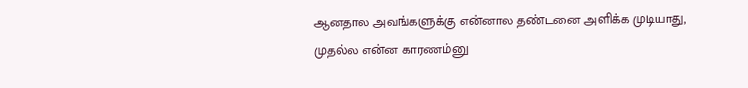ஆனதால அவங்களுக்கு என்னால தண்டனை அளிக்க முடியாது, முதல்ல என்ன காரணம்னு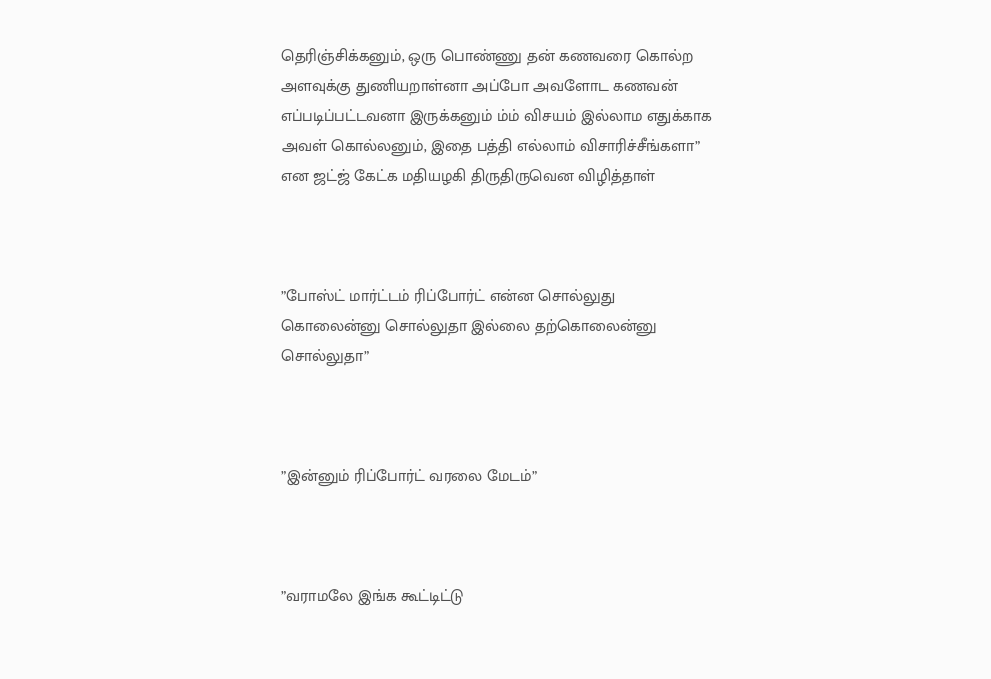தெரிஞ்சிக்கனும், ஒரு பொண்ணு தன் கணவரை கொல்ற அளவுக்கு துணியறாள்னா அப்போ அவளோட கணவன் எப்படிப்பட்டவனா இருக்கனும் ம்ம் விசயம் இல்லாம எதுக்காக அவள் கொல்லனும், இதை பத்தி எல்லாம் விசாரிச்சீங்களா” என ஜட்ஜ் கேட்க மதியழகி திருதிருவென விழித்தாள்



”போஸ்ட் மார்ட்டம் ரிப்போர்ட் என்ன சொல்லுது கொலைன்னு சொல்லுதா இல்லை தற்கொலைன்னு சொல்லுதா”



”இன்னும் ரிப்போர்ட் வரலை மேடம்”



”வராமலே இங்க கூட்டிட்டு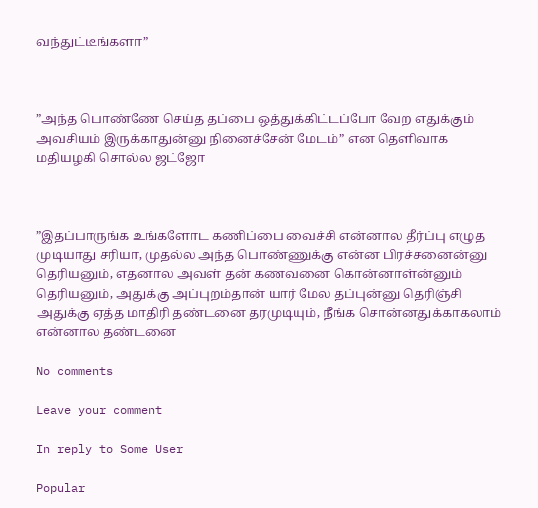வந்துட்டீங்களா”



”அந்த பொண்ணே செய்த தப்பை ஒத்துக்கிட்டப்போ வேற எதுக்கும் அவசியம் இருக்காதுன்னு நினைச்சேன் மேடம்” என தெளிவாக மதியழகி சொல்ல ஜட்ஜோ



”இதப்பாருங்க உங்களோட கணிப்பை வைச்சி என்னால தீர்ப்பு எழுத முடியாது சரியா, முதல்ல அந்த பொண்ணுக்கு என்ன பிரச்சனைன்னு தெரியனும், எதனால அவள் தன் கணவனை கொன்னாள்ன்னும் தெரியனும், அதுக்கு அப்புறம்தான் யார் மேல தப்புன்னு தெரிஞ்சி அதுக்கு ஏத்த மாதிரி தண்டனை தரமுடியும், நீங்க சொன்னதுக்காகலாம் என்னால தண்டனை

No comments

Leave your comment

In reply to Some User

Popular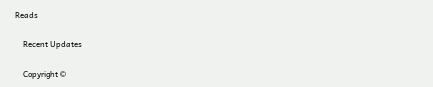Reads

    Recent Updates

    Copyright ©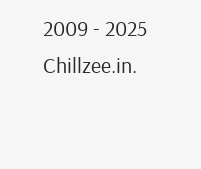2009 - 2025 Chillzee.in.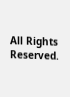All Rights Reserved.